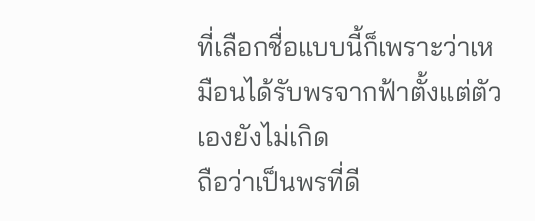ที่เลือกชื่อแบบนี้ก็เพราะว่าเหมือนได้รับพรจากฟ้าตั้งแต่ตัวเองยังไม่เกิด
ถือว่าเป็นพรที่ดี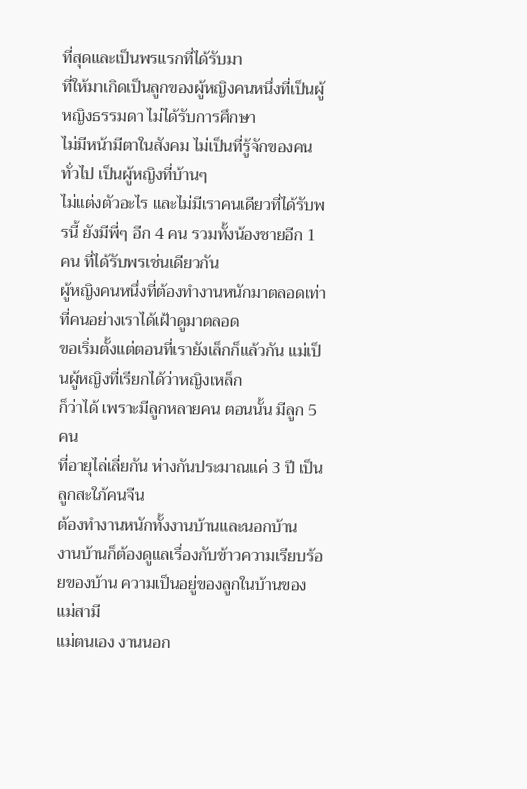ที่สุดและเป็นพรแรกที่ได้รับมา
ที่ให้มาเกิดเป็นลูกของผู้หญิงคนหนึ่งที่เป็นผู้หญิงธรรมดา ไม่ได้รับการศึกษา
ไม่มีหน้ามีตาในสังคม ไม่เป็นที่รู้จักของคนทั่วไป เป็นผู้หญิงที่บ้านๆ
ไม่แต่งตัวอะไร และไม่มีเราคนเดียวที่ได้รับพรนี้ ยังมีพี่ๆ อีก 4 คน รวมทั้งน้องชายอีก 1 คน ที่ได้รับพรเช่นเดียวกัน
ผู้หญิงคนหนึ่งที่ต้องทำงานหนักมาตลอดเท่าที่คนอย่างเราได้เฝ้าดูมาตลอด
ขอเริ่มตั้งแต่ตอนที่เรายังเล็กก็แล้วกัน แม่เป็นผู้หญิงที่เรียกได้ว่าหญิงเหล็ก
ก็ว่าได้ เพราะมีลูกหลายคน ตอนนั้น มีลูก 5 คน
ที่อายุไล่เลี่ยกัน ห่างกันประมาณแค่ 3 ปี เป็นลูกสะใภ้คนจีน
ต้องทำงานหนักทั้งงานบ้านและนอกบ้าน
งานบ้านก็ต้องดูแลเรื่องกับข้าวความเรียบร้อยของบ้าน ความเป็นอยู่ของลูกในบ้านของแม่สามี
แม่ตนเอง งานนอก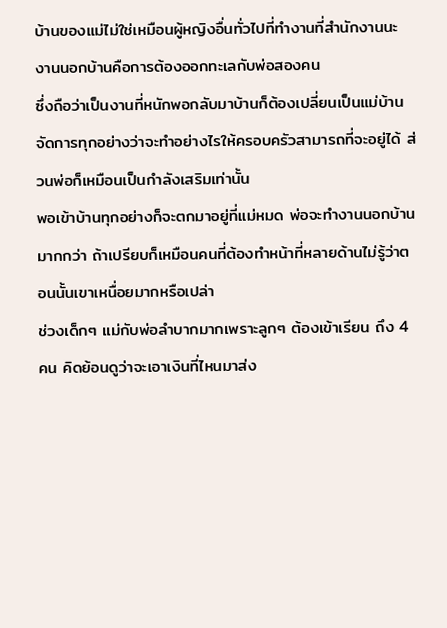บ้านของแม่ไม่ใช่เหมือนผู้หญิงอื่นทั่วไปที่ทำงานที่สำนักงานนะ
งานนอกบ้านคือการต้องออกทะเลกับพ่อสองคน
ซึ่งถือว่าเป็นงานที่หนักพอกลับมาบ้านก็ต้องเปลี่ยนเป็นแม่บ้าน
จัดการทุกอย่างว่าจะทำอย่างไรให้ครอบครัวสามารถที่จะอยู่ได้ ส่วนพ่อก็เหมือนเป็นกำลังเสริมเท่านั้น
พอเข้าบ้านทุกอย่างก็จะตกมาอยู่ที่แม่หมด พ่อจะทำงานนอกบ้านมากกว่า ถ้าเปรียบก็เหมือนคนที่ต้องทำหน้าที่หลายด้านไม่รู้ว่าตอนนั้นเขาเหนื่อยมากหรือเปล่า
ช่วงเด็กๆ แม่กับพ่อลำบากมากเพราะลูกๆ ต้องเข้าเรียน ถึง 4
คน คิดย้อนดูว่าจะเอาเงินที่ไหนมาส่ง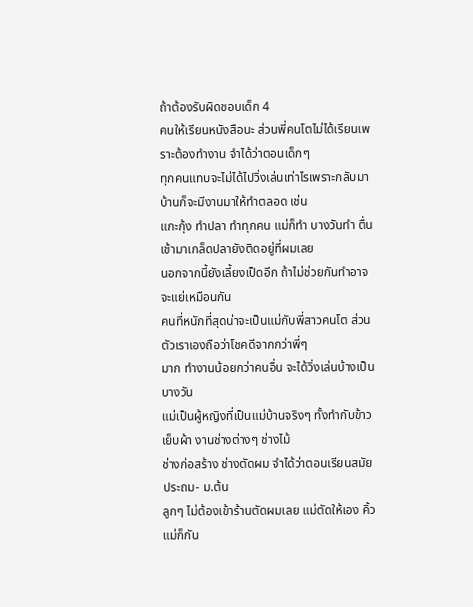ถ้าต้องรับผิดชอบเด็ก 4
คนให้เรียนหนังสือนะ ส่วนพี่คนโตไม่ได้เรียนเพราะต้องทำงาน จำได้ว่าตอนเด็กๆ
ทุกคนแทบจะไม่ได้ไปวิ่งเล่นเท่าไรเพราะกลับมาบ้านก็จะมีงานมาให้ทำตลอด เช่น
แกะกุ้ง ทำปลา ทำทุกคน แม่ก็ทำ บางวันทำ ตื่นเช้ามาเกล็ดปลายังติดอยู่ที่ผมเลย
นอกจากนี้ยังเลี้ยงเป็ดอีก ถ้าไม่ช่วยกันทำอาจจะแย่เหมือนกัน
คนที่หนักที่สุดน่าจะเป็นแม่กับพี่สาวคนโต ส่วนตัวเราเองถือว่าโชคดีจากกว่าพี่ๆ
มาก ทำงานน้อยกว่าคนอื่น จะได้วิ่งเล่นบ้างเป็นบางวัน
แม่เป็นผู้หญิงที่เป็นแม่บ้านจริงๆ ทั้งทำกับข้าว เย็บผ้า งานช่างต่างๆ ช่างไม้
ช่างก่อสร้าง ช่างตัดผม จำได้ว่าตอนเรียนสมัย ประถม- ม.ต้น
ลูกๆ ไม่ต้องเข้าร้านตัดผมเลย แม่ตัดให้เอง คิ้วแม่ก็กัน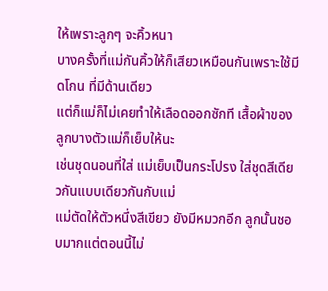ให้เพราะลูกๆ จะคิ้วหนา
บางครั้งที่แม่กันคิ้วให้ก็เสียวเหมือนกันเพราะใช้มีดโกน ที่มีด้านเดียว
แต่ก็แม่ก็ไม่เคยทำให้เลือดออกซักที เสื้อผ้าของลูกบางตัวแม่ก็เย็บให้นะ
เช่นชุดนอนที่ใส่ แม่เย็บเป็นกระโปรง ใส่ชุดสีเดียวกันแบบเดียวกันกับแม่
แม่ตัดให้ตัวหนึ่งสีเขียว ยังมีหมวกอีก ลูกนั้นชอบมากแต่ตอนนี้ไม่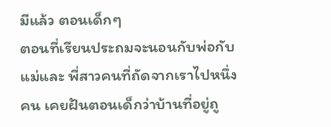มีแล้ว ตอนเด็กๆ
ตอนที่เรียนประถมจะนอนกับพ่อกับแม่และ พี่สาวคนที่ถัดจากเราไปหนึ่งคน เคยฝันตอนเด็กว่าบ้านที่อยู่ถู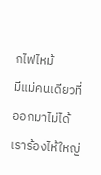กไฟไหม้
มีแม่คนเดียวที่ออกมาไม่ได้ เราร้องไห้ใหญ่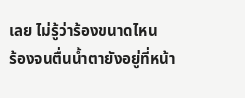เลย ไม่รู้ว่าร้องขนาดไหน
ร้องจนตื่นน้ำตายังอยู่ที่หน้า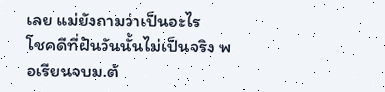เลย แม่ยังถามว่าเป็นอะไร
โชคดีที่ฝันวันนั้นไม่เป็นจริง พอเรียนจบม.ต้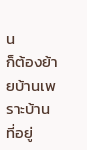น
ก็ต้องย้ายบ้านเพราะบ้านที่อยู่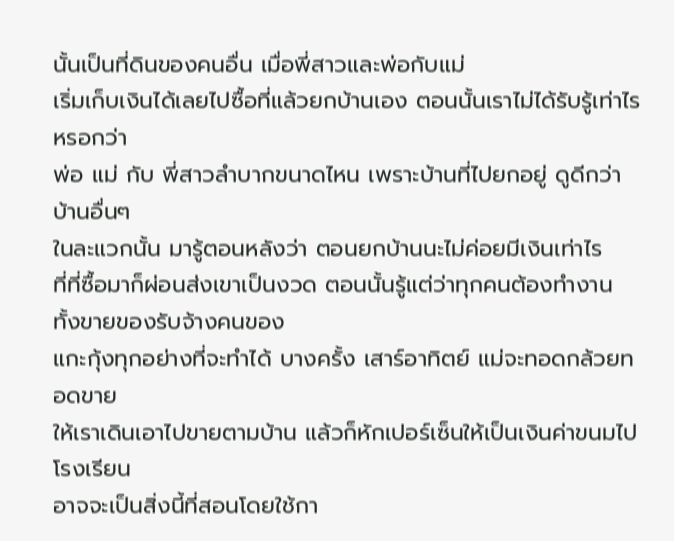นั้นเป็นที่ดินของคนอื่น เมื่อพี่สาวและพ่อกับแม่
เริ่มเก็บเงินได้เลยไปซื้อที่แล้วยกบ้านเอง ตอนนั้นเราไม่ได้รับรู้เท่าไรหรอกว่า
พ่อ แม่ กับ พี่สาวลำบากขนาดไหน เพราะบ้านที่ไปยกอยู่ ดูดีกว่าบ้านอื่นๆ
ในละแวกนั้น มารู้ตอนหลังว่า ตอนยกบ้านนะไม่ค่อยมีเงินเท่าไร
ที่ที่ซื้อมาก็ผ่อนส่งเขาเป็นงวด ตอนนั้นรู้แต่ว่าทุกคนต้องทำงาน ทั้งขายของรับจ้างคนของ
แกะกุ้งทุกอย่างที่จะทำได้ บางครั้ง เสาร์อาทิตย์ แม่จะทอดกล้วยทอดขาย
ให้เราเดินเอาไปขายตามบ้าน แล้วก็หักเปอร์เซ็นให้เป็นเงินค่าขนมไปโรงเรียน
อาจจะเป็นสิ่งนี้ที่สอนโดยใช้กา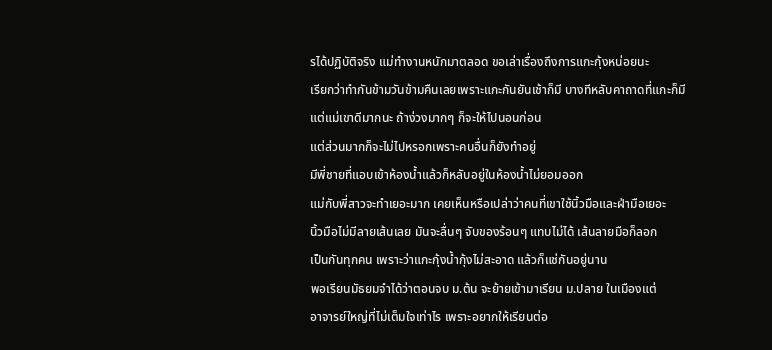รได้ปฏิบัติจริง แม่ทำงานหนักมาตลอด ขอเล่าเรื่องถึงการแกะกุ้งหน่อยนะ
เรียกว่าทำกันข้ามวันข้ามคืนเลยเพราะแกะกันยันเช้าก็มี บางทีหลับคาถาดที่แกะก็มี
แต่แม่เขาดีมากนะ ถ้าง่วงมากๆ ก็จะให้ไปนอนก่อน
แต่ส่วนมากก็จะไม่ไปหรอกเพราะคนอื่นก็ยังทำอยู่
มีพี่ชายที่แอบเข้าห้องน้ำแล้วก็หลับอยู่ในห้องน้ำไม่ยอมออก
แม่กับพี่สาวจะทำเยอะมาก เคยเห็นหรือเปล่าว่าคนที่เขาใช้นิ้วมือและฝ่ามือเยอะ
นิ้วมือไม่มีลายเส้นเลย มันจะลื่นๆ จับของร้อนๆ แทบไม่ได้ เส้นลายมือก็ลอก
เป็นกันทุกคน เพราะว่าแกะกุ้งน้ำกุ้งไม่สะอาด แล้วก็แช่กันอยู่นาน
พอเรียนมัธยมจำได้ว่าตอนจบ ม.ต้น จะย้ายเข้ามาเรียน ม.ปลาย ในเมืองแต่
อาจารย์ใหญ่ที่ไม่เต็มใจเท่าไร เพราะอยากให้เรียนต่อ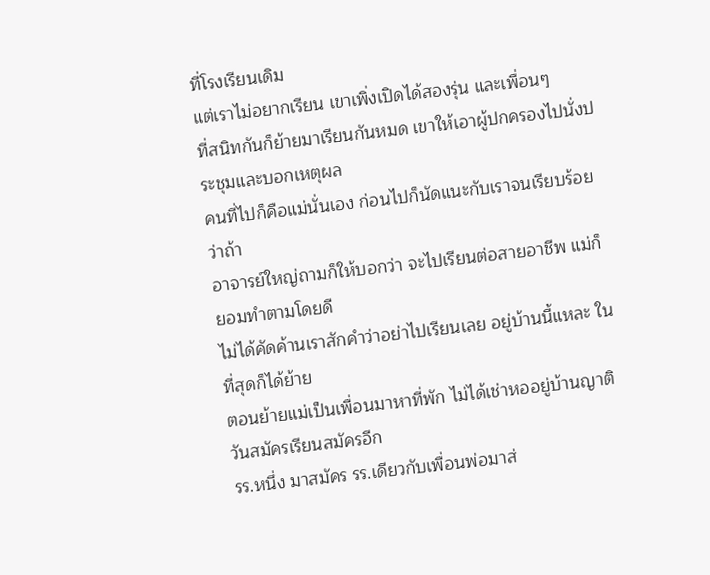ที่โรงเรียนเดิม
แต่เราไม่อยากเรียน เขาเพิ่งเปิดได้สองรุ่น และเพื่อนๆ
ที่สนิทกันก็ย้ายมาเรียนกันหมด เขาให้เอาผู้ปกครองไปนั่งประชุมและบอกเหตุผล
คนที่ไปก็คือแม่นั่นเอง ก่อนไปก็นัดแนะกับเราจนเรียบร้อยว่าถ้า
อาจารย์ใหญ่ถามก็ให้บอกว่า จะไปเรียนต่อสายอาชีพ แม่ก็ยอมทำตามโดยดี
ไม่ได้คัดค้านเราสักคำว่าอย่าไปเรียนเลย อยู่บ้านนี้แหละ ในที่สุดก็ได้ย้าย
ตอนย้ายแม่เป็นเพื่อนมาหาที่พัก ไม่ได้เช่าหออยู่บ้านญาติ วันสมัครเรียนสมัครอีก
รร.หนึ่ง มาสมัคร รร.เดียวกับเพื่อนพ่อมาส่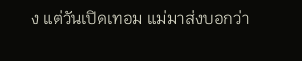ง แต่วันเปิดเทอม แม่มาส่งบอกว่า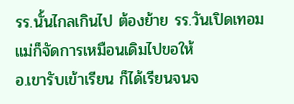รร.นั้นไกลเกินไป ต้องย้าย รร.วันเปิดเทอม แม่ก็จัดการเหมือนเดิมไปขอให้
อ.เขารับเข้าเรียน ก็ได้เรียนจนจ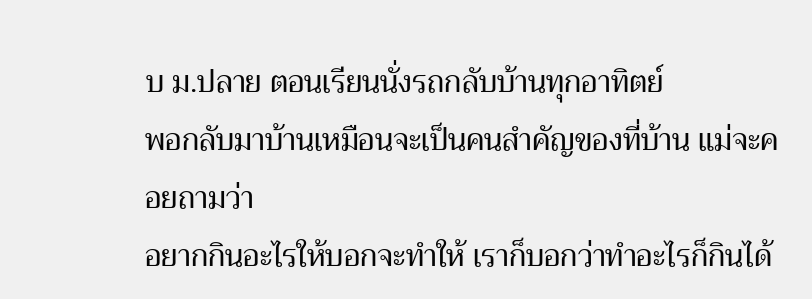บ ม.ปลาย ตอนเรียนนั่งรถกลับบ้านทุกอาทิตย์
พอกลับมาบ้านเหมือนจะเป็นคนสำคัญของที่บ้าน แม่จะคอยถามว่า
อยากกินอะไรให้บอกจะทำให้ เราก็บอกว่าทำอะไรก็กินได้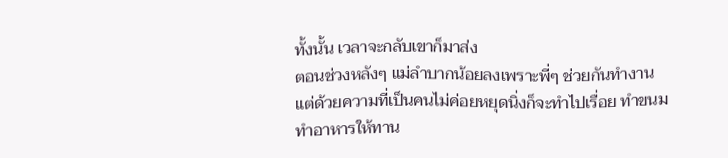ทั้งนั้น เวลาจะกลับเขาก็มาส่ง
ตอนช่วงหลังๆ แม่ลำบากน้อยลงเพราะพี่ๆ ช่วยกันทำงาน
แต่ด้วยความที่เป็นคนไม่ค่อยหยุดนิ่งก็จะทำไปเรื่อย ทำขนม ทำอาหารให้ทาน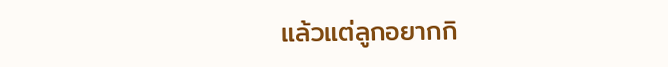แล้วแต่ลูกอยากกิ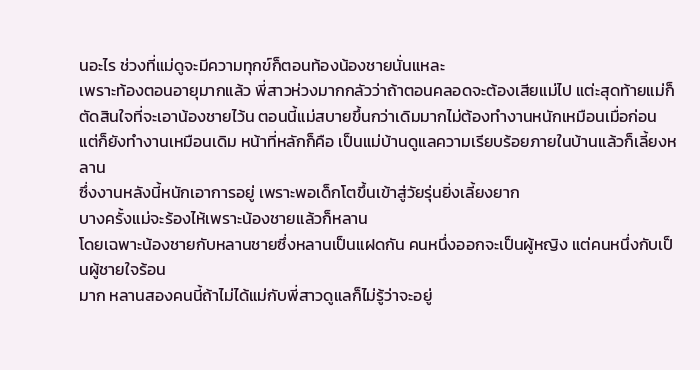นอะไร ช่วงที่แม่ดูจะมีความทุกข์ก็ตอนท้องน้องชายนั่นแหละ
เพราะท้องตอนอายุมากแล้ว พี่สาวห่วงมากกลัวว่าถ้าตอนคลอดจะต้องเสียแม่ไป แต่ะสุดท้ายแม่ก็ตัดสินใจที่จะเอาน้องชายไว้น ตอนนี้แม่สบายขึ้นกว่าเดิมมากไม่ต้องทำงานหนักเหมือนเมื่อก่อน
แต่ก็ยังทำงานเหมือนเดิม หน้าที่หลักก็คือ เป็นแม่บ้านดูแลความเรียบร้อยภายในบ้านแล้วก็เลี้ยงหลาน
ซึ่งงานหลังนี้หนักเอาการอยู่ เพราะพอเด็กโตขึ้นเข้าสู่วัยรุ่นยิ่งเลี้ยงยาก
บางครั้งแม่จะร้องไห้เพราะน้องชายแล้วก็หลาน
โดยเฉพาะน้องชายกับหลานชายซึ่งหลานเป็นแฝดกัน คนหนึ่งออกจะเป็นผู้หญิง แต่คนหนึ่งกับเป็นผู้ชายใจร้อน
มาก หลานสองคนนี้ถ้าไม่ได้แม่กับพี่สาวดูแลก็ไม่รู้ว่าจะอยู่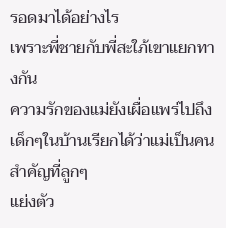รอดมาได้อย่างไร
เพราะพี่ชายกับพี่สะใภ้เขาแยกทางกัน
ความรักของแม่ยังเผื่อแพร่ไปถึงเด็กๆในบ้านเรียกได้ว่าแม่เป็นคนสำคัญที่ลูกๆ
แย่งตัว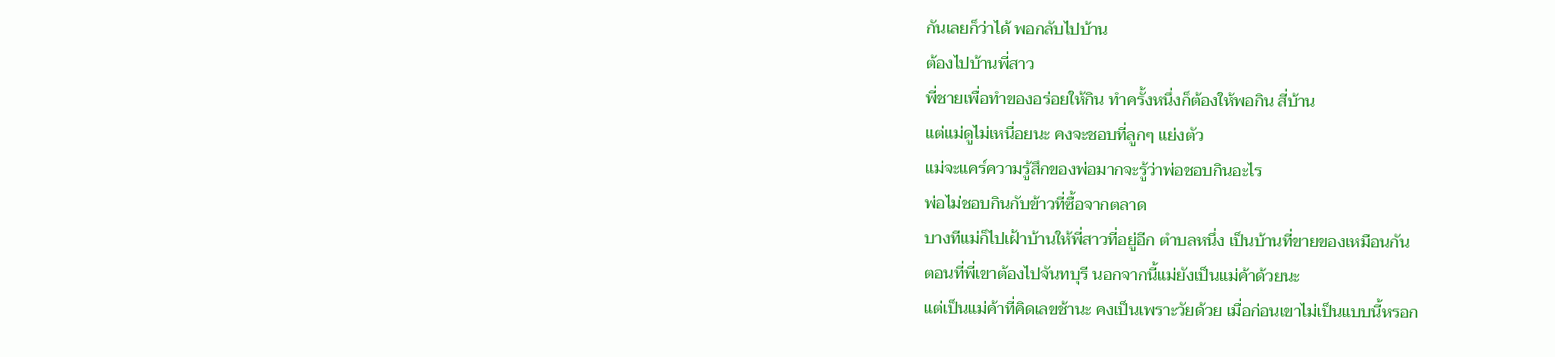กันเลยก็ว่าได้ พอกลับไปบ้าน
ต้องไปบ้านพี่สาว
พี่ชายเพื่อทำของอร่อยให้กิน ทำครั้งหนึ่งก็ต้องให้พอกิน สี่บ้าน
แต่แม่ดูไม่เหนื่อยนะ คงจะชอบที่ลูกๆ แย่งตัว
แม่จะแคร์ความรู้สึกของพ่อมากจะรู้ว่าพ่อชอบกินอะไร
พ่อไม่ชอบกินกับข้าวที่ซื้อจากตลาด
บางทีแม่ก็ไปเฝ้าบ้านให้พี่สาวที่อยู่อีก ตำบลหนึ่ง เป็นบ้านที่ขายของเหมือนกัน
ตอนที่พี่เขาต้องไปจันทบุรี นอกจากนี้แม่ยังเป็นแม่ค้าด้วยนะ
แต่เป็นแม่ค้าที่คิดเลขช้านะ คงเป็นเพราะวัยด้วย เมื่อก่อนเขาไม่เป็นแบบนี้หรอก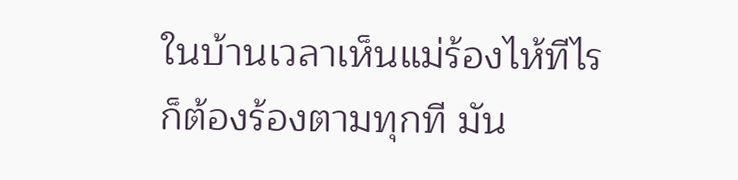ในบ้านเวลาเห็นแม่ร้องไห้ทีไร ก็ต้องร้องตามทุกที มัน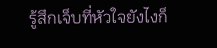รู้สึกเจ็บที่หัวใจยังไงก็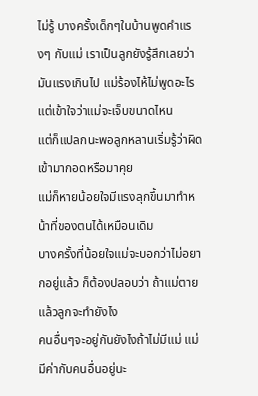ไม่รู้ บางครั้งเด็กๆในบ้านพูดคำแรงๆ กับแม่ เราเป็นลูกยังรู้สึกเลยว่ามันแรงเกินไป แม่ร้องไห้ไม่พูดอะไร แต่เข้าใจว่าแม่จะเจ็บขนาดไหน
แต่ก็แปลกนะพอลูกหลานเริ่มรู้ว่าผิดเข้ามากอดหรือมาคุย
แม่ก็หายน้อยใจมีแรงลุกขึ้นมาทำหน้าที่ของตนได้เหมือนเดิม
บางครั้งที่น้อยใจแม่จะบอกว่าไม่อยากอยู่แล้ว ก็ต้องปลอบว่า ถ้าแม่ตายแล้วลูกจะทำยังไง
คนอื่นๆจะอยู่กันยังไงถ้าไม่มีแม่ แม่มีค่ากับคนอื่นอยู่นะ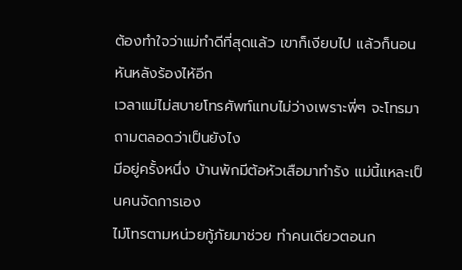ต้องทำใจว่าแม่ทำดีที่สุดแล้ว เขาก็เงียบไป แล้วก็นอนหันหลังร้องไห้อีก
เวลาแม่ไม่สบายโทรศัพท์แทบไม่ว่างเพราะพี่ๆ จะโทรมาถามตลอดว่าเป็นยังไง
มีอยู่ครั้งหนึ่ง บ้านพักมีต้อหัวเสือมาทำรัง แม่นี้แหละเป็นคนจัดการเอง
ไม่โทรตามหน่วยกู้ภัยมาช่วย ทำคนเดียวตอนก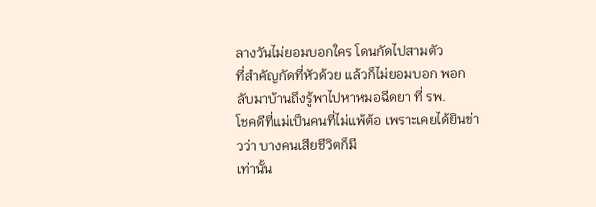ลางวันไม่ยอมบอกใคร โดนกัดไปสามตัว
ที่สำคัญกัดที่หัวด้วย แล้วก็ไม่ยอมบอก พอกลับมาบ้านถึงรู้พาไปหาหมอฉีดยา ที่ รพ.
โชคดีที่แม่เป็นคนที่ไม่แพ้ต้อ เพราะเคยได้ยินข่าวว่า บางคนเสียชีวิตก็มี
เท่านั้น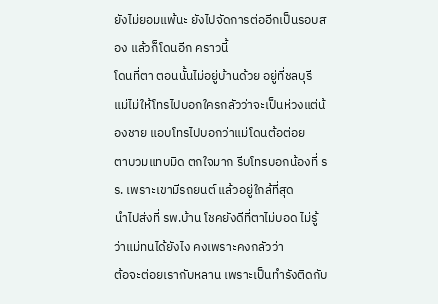ยังไม่ยอมแพ้นะ ยังไปจัดการต่ออีกเป็นรอบสอง แล้วก็โดนอีก คราวนี้
โดนที่ตา ตอนนั้นไม่อยู่บ้านด้วย อยู่ที่ชลบุรี
แม่ไม่ให้โทรไปบอกใครกลัวว่าจะเป็นห่วงแต่น้องชาย แอบโทรไปบอกว่าแม่โดนต้อต่อย
ตาบวมแทบมิด ตกใจมาก รีบโทรบอกน้องที่ รร. เพราะเขามีรถยนต์ แล้วอยู่ใกล้ที่สุด
นำไปส่งที่ รพ.บ้าน โชคยังดีที่ตาไม่บอด ไม่รู้ว่าแม่ทนได้ยังไง คงเพราะคงกลัวว่า
ต้อจะต่อยเรากับหลาน เพราะเป็นทำรังติดกับ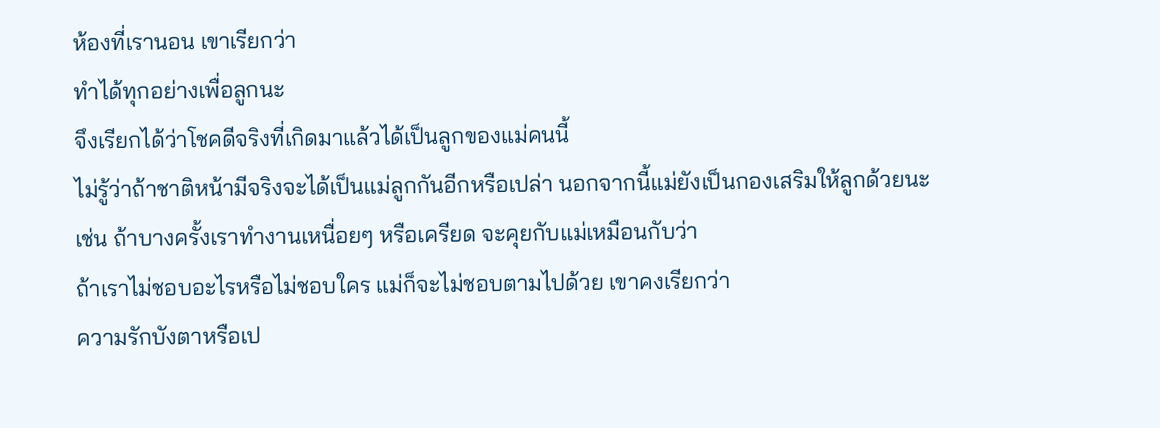ห้องที่เรานอน เขาเรียกว่า
ทำได้ทุกอย่างเพื่อลูกนะ
จึงเรียกได้ว่าโชคดีจริงที่เกิดมาแล้วได้เป็นลูกของแม่คนนี้
ไม่รู้ว่าถ้าชาติหน้ามีจริงจะได้เป็นแม่ลูกกันอีกหรือเปล่า นอกจากนี้แม่ยังเป็นกองเสริมให้ลูกด้วยนะ
เช่น ถ้าบางครั้งเราทำงานเหนื่อยๆ หรือเครียด จะคุยกับแม่เหมือนกับว่า
ถ้าเราไม่ชอบอะไรหรือไม่ชอบใคร แม่ก็จะไม่ชอบตามไปด้วย เขาคงเรียกว่า
ความรักบังตาหรือเป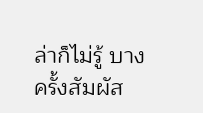ล่าก็ไม่รู้ บางครั้งสัมผัส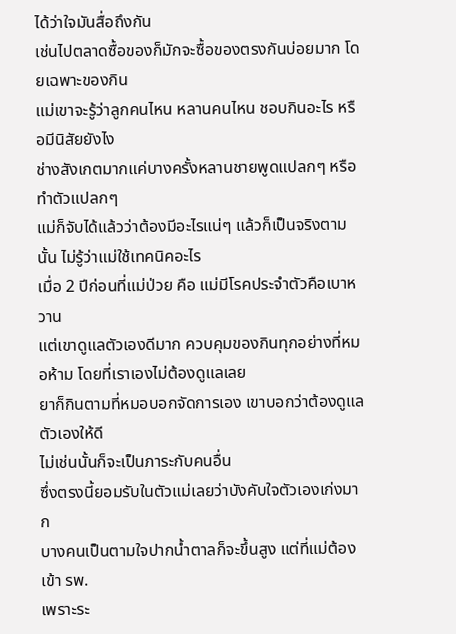ได้ว่าใจมันสื่อถึงกัน
เช่นไปตลาดซื้อของก็มักจะซื้อของตรงกันบ่อยมาก โดยเฉพาะของกิน
แม่เขาจะรู้ว่าลูกคนไหน หลานคนไหน ชอบกินอะไร หรือมีนิสัยยังไง
ช่างสังเกตมากแค่บางครั้งหลานชายพูดแปลกๆ หรือทำตัวแปลกๆ
แม่ก็จับได้แล้วว่าต้องมีอะไรแน่ๆ แล้วก็เป็นจริงตามนั้น ไม่รู้ว่าแม่ใช้เทคนิคอะไร
เมื่อ 2 ปีก่อนที่แม่ป่วย คือ แม่มีโรคประจำตัวคือเบาหวาน
แต่เขาดูแลตัวเองดีมาก ควบคุมของกินทุกอย่างที่หมอห้าม โดยที่เราเองไม่ต้องดูแลเลย
ยาก็กินตามที่หมอบอกจัดการเอง เขาบอกว่าต้องดูแลตัวเองให้ดี
ไม่เช่นนั้นก็จะเป็นภาระกับคนอื่น
ซึ่งตรงนี้ยอมรับในตัวแม่เลยว่าบังคับใจตัวเองเก่งมาก
บางคนเป็นตามใจปากน้ำตาลก็จะขึ้นสูง แต่ที่แม่ต้องเข้า รพ.
เพราะระ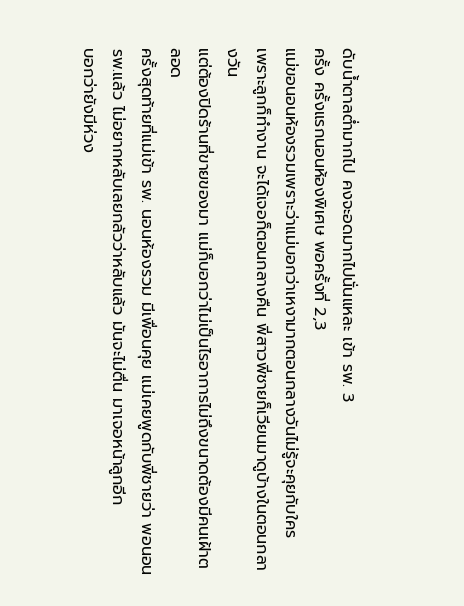ดับน้ำตาลต่ำมากไป คงจะอดมากไปนั่นแหละ เข้า รพ. 3
ครั้ง ครั้งแรกนอนห้องพิเศษ พอครั้งที่ 2,3
แม่ขอนอนห้องรวมเพราะว่าแม่บอกว่าเหงามากตอนกลางวันไม่รู้จะคุยกับใคร
เพราะลูกก็ทำงาน จะได้เจอก็ตอนกลางคืน พี่สาวพี่ชายก็เวียนมาดูบ้างในตอนกลางวัน
แต่ต้องปิดร้านที่ขายของมา แม่ก็บอกว่าไม่เป็นไรอาการไม่ถึงขนาดต้องมีคนเฝ้าตลอด
ครั้งสุดท้ายที่แม่เข้า รพ. นอนห้องรวม มีเพื่อนคุย แม่เคยพูดกับพี่ชายว่า พอนอน
รพ.แล้ว ไม่อยากหลับเลยกลัวว่าหลับแล้ว มันจะไม่ตื่น มาเจอหน้าลูกอีก
บอกว่ายังมีห่วง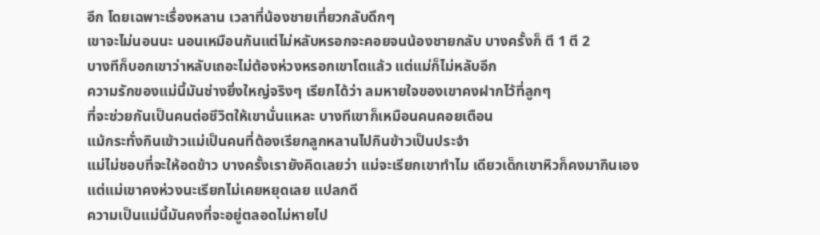อีก โดยเฉพาะเรื่องหลาน เวลาที่น้องชายเที่ยวกลับดึกๆ
เขาจะไม่นอนนะ นอนเหมือนกันแต่ไม่หลับหรอกจะคอยจนน้องชายกลับ บางครั้งก็ ตี 1 ตี 2
บางทีก็บอกเขาว่าหลับเถอะไม่ต้องห่วงหรอกเขาโตแล้ว แต่แม่ก็ไม่หลับอีก
ความรักของแม่นี้มันช่างยิ่งใหญ่จริงๆ เรียกได้ว่า ลมหายใจของเขาคงฝากไว้ที่ลูกๆ
ที่จะช่วยกันเป็นคนต่อชีวิตให้เขานั่นแหละ บางทีเขาก็เหมือนคนคอยเตือน
แม้กระทั่งกินเข้าวแม่เป็นคนที่ต้องเรียกลูกหลานไปกินข้าวเป็นประจำ
แม่ไม่ชอบที่จะให้อดข้าว บางครั้งเรายังคิดเลยว่า แม่จะเรียกเขาทำไม เดียวเด็กเขาหิวก็คงมากินเอง
แต่แม่เขาคงห่วงนะเรียกไม่เคยหยุดเลย แปลกดี
ความเป็นแม่นี้มันคงที่จะอยู่ตลอดไม่หายไป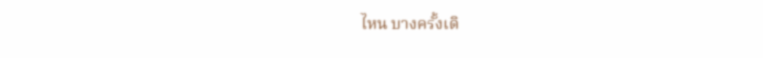ไหน บางครั้งเดิ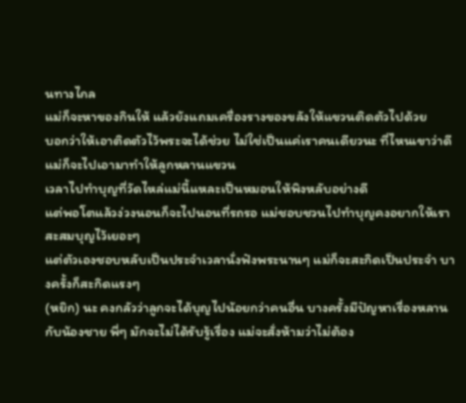นทางไกล
แม่ก็จะหาของกินให้ แล้วยังแถมเครื่องรางของขลังให้แขวนติดตัวไปด้วย
บอกว่าให้เอาติดตัวไว้พระจะได้ช่วย ไม่ใช่เป็นแค่เราคนเดียวนะ ที่ไหนเขาว่าดีแม่ก็จะไปเอามาทำให้ลูกหลานแขวน
เวลาไปทำบุญที่วัดไหล่แม่นี้แหละเป็นหมอนให้พิงหลับอย่างดี
แต่พอโตแล้วง่วงนอนก็จะไปนอนที่รถรอ แม่ชอบชวนไปทำบุญคงอยากให้เราสะสมบุญไว้เยอะๆ
แต่ตัวเองชอบหลับเป็นประจำเวลานั่งฟังพระนานๆ แม่ก็จะสะกิดเป็นประจำ บางครั้งก็สะกิดแรงๆ
(หยิก) นะ คงกลัวว่าลูกจะได้บุญไปน้อยกว่าคนอื่น บางครั้งมีปัญหาเรื่องหลาน
กับน้องชาย พี่ๆ มักจะไม่ได้รับรู้เรื่อง แม่จะสั่งห้ามว่าไม่ต้อง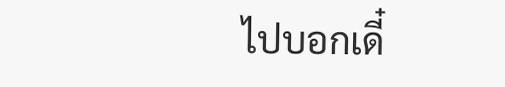ไปบอกเดี๋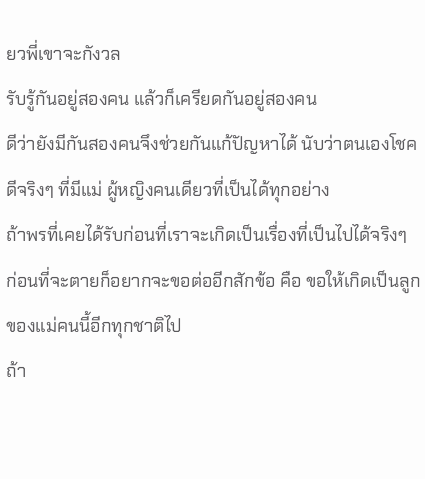ยวพี่เขาจะกังวล
รับรู้กันอยู่สองคน แล้วก็เครียดกันอยู่สองคน
ดีว่ายังมีกันสองคนจึงช่วยกันแก้ปัญหาได้ นับว่าตนเองโชคดีจริงๆ ที่มีแม่ ผู้หญิงคนเดียวที่เป็นได้ทุกอย่าง
ถ้าพรที่เคยได้รับก่อนที่เราจะเกิดเป็นเรื่องที่เป็นไปได้จริงๆ
ก่อนที่จะตายก็อยากจะขอต่ออีกสักข้อ คือ ขอให้เกิดเป็นลูกของแม่คนนี้อีกทุกชาติไป
ถ้า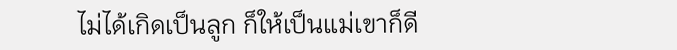ไม่ได้เกิดเป็นลูก ก็ให้เป็นแม่เขาก็ดี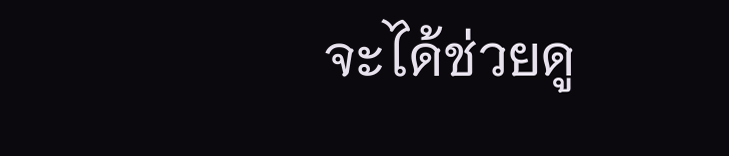จะได้ช่วยดู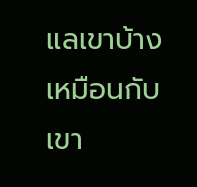แลเขาบ้างเหมือนกับเขา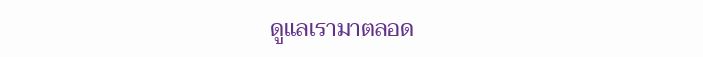ดูแลเรามาตลอด